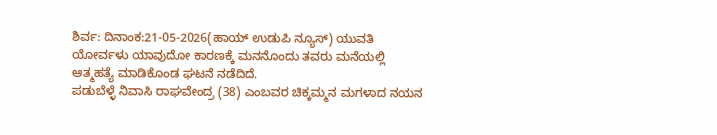ಶಿರ್ವ: ದಿನಾಂಕ:21-05-2026(ಹಾಯ್ ಉಡುಪಿ ನ್ಯೂಸ್) ಯುವತಿ ಯೋರ್ವಳು ಯಾವುದೋ ಕಾರಣಕ್ಕೆ ಮನನೊಂದು ತವರು ಮನೆಯಲ್ಲಿ ಆತ್ಮಹತ್ಯೆ ಮಾಡಿಕೊಂಡ ಘಟನೆ ನಡೆದಿದೆ.
ಪಡುಬೆಳ್ಳೆ ನಿವಾಸಿ ರಾಘವೇಂದ್ರ (38) ಎಂಬವರ ಚಿಕ್ಕಮ್ಮನ ಮಗಳಾದ ನಯನ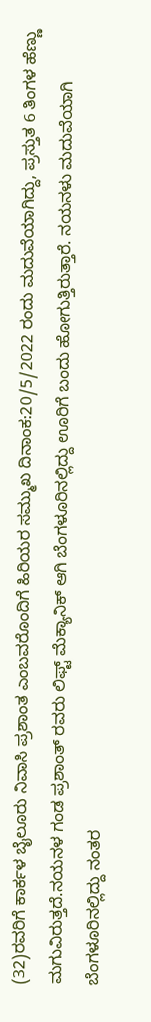(32)ರವರಿಗೆ ಕಾರ್ಕಳ ಬೈಲೂರು ನಿವಾಸಿ ಪ್ರಶಾಂತ ಎಂಬವರೊಂದಿಗೆ ಹಿರಿಯರ ಸಮ್ಮುಖ ದಿನಾಂಕ:20/5/2022 ರಂದು ಮದುವೆಯಾಗಿದ್ದು, ಪ್ರಸ್ತುತ 6 ತಿಂಗಳ ಹೆಣ್ಣು ಮಗುವಿರುತ್ತದೆ.ನಯನಳ ಗಂಡ ಪ್ರಶಾಂತ್ ರವರು ಲಿಫ್ಟ್ ಮೆಕ್ಯಾನಿಕ್ ಆಗಿ ಬೆಂಗಳೂರಿನಲ್ಲಿದ್ದು ಊರಿಗೆ ಬಂದು ಹೋಗುತ್ತಿರುತ್ತಾರೆ. ನಯನಳು ಮದುವೆಯಾಗಿ ಬೆಂಗಳೂರಿನಲ್ಲಿದ್ದು ನಂತರ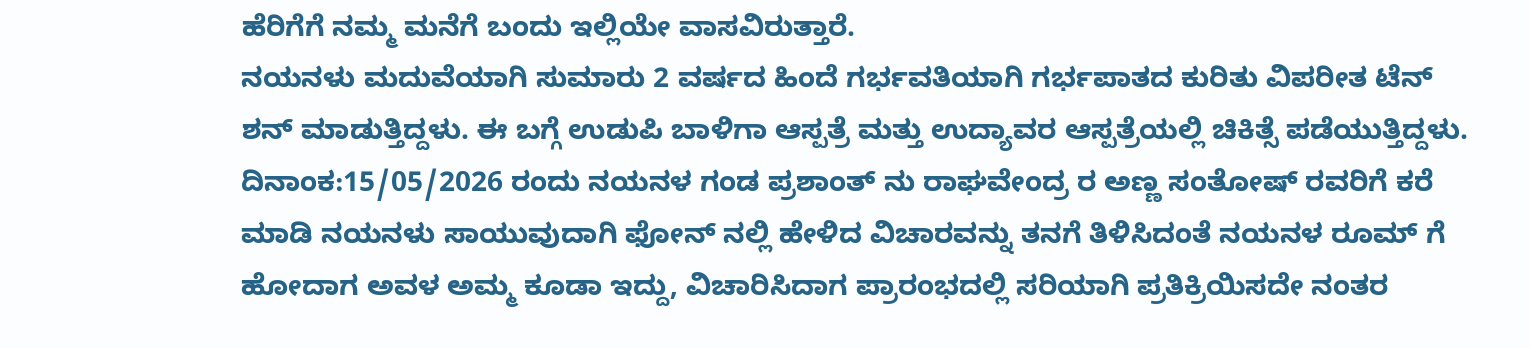ಹೆರಿಗೆಗೆ ನಮ್ಮ ಮನೆಗೆ ಬಂದು ಇಲ್ಲಿಯೇ ವಾಸವಿರುತ್ತಾರೆ.
ನಯನಳು ಮದುವೆಯಾಗಿ ಸುಮಾರು 2 ವರ್ಷದ ಹಿಂದೆ ಗರ್ಭವತಿಯಾಗಿ ಗರ್ಭಪಾತದ ಕುರಿತು ವಿಪರೀತ ಟೆನ್ ಶನ್ ಮಾಡುತ್ತಿದ್ದಳು. ಈ ಬಗ್ಗೆ ಉಡುಪಿ ಬಾಳಿಗಾ ಆಸ್ಪತ್ರೆ ಮತ್ತು ಉದ್ಯಾವರ ಆಸ್ಪತ್ರೆಯಲ್ಲಿ ಚಿಕಿತ್ಸೆ ಪಡೆಯುತ್ತಿದ್ದಳು. ದಿನಾಂಕ:15/05/2026 ರಂದು ನಯನಳ ಗಂಡ ಪ್ರಶಾಂತ್ ನು ರಾಘವೇಂದ್ರ ರ ಅಣ್ಣ ಸಂತೋಷ್ ರವರಿಗೆ ಕರೆ ಮಾಡಿ ನಯನಳು ಸಾಯುವುದಾಗಿ ಫೋನ್ ನಲ್ಲಿ ಹೇಳಿದ ವಿಚಾರವನ್ನು ತನಗೆ ತಿಳಿಸಿದಂತೆ ನಯನಳ ರೂಮ್ ಗೆ ಹೋದಾಗ ಅವಳ ಅಮ್ಮ ಕೂಡಾ ಇದ್ದು, ವಿಚಾರಿಸಿದಾಗ ಪ್ರಾರಂಭದಲ್ಲಿ ಸರಿಯಾಗಿ ಪ್ರತಿಕ್ರಿಯಿಸದೇ ನಂತರ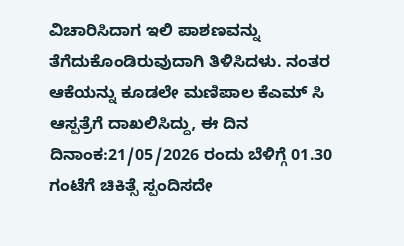ವಿಚಾರಿಸಿದಾಗ ಇಲಿ ಪಾಶಣವನ್ನು ತೆಗೆದುಕೊಂಡಿರುವುದಾಗಿ ತಿಳಿಸಿದಳು. ನಂತರ ಆಕೆಯನ್ನು ಕೂಡಲೇ ಮಣಿಪಾಲ ಕೆಎಮ್ ಸಿ ಆಸ್ಪತ್ರೆಗೆ ದಾಖಲಿಸಿದ್ದು, ಈ ದಿನ ದಿನಾಂಕ:21/05/2026 ರಂದು ಬೆಳಿಗ್ಗೆ 01.30 ಗಂಟೆಗೆ ಚಿಕಿತ್ಸೆ ಸ್ಪಂದಿಸದೇ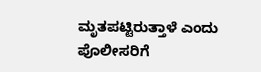ಮೃತಪಟ್ಟಿರುತ್ತಾಳೆ ಎಂದು ಪೊಲೀಸರಿಗೆ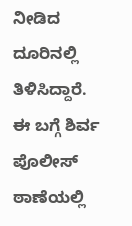ನೀಡಿದ ದೂರಿನಲ್ಲಿ ತಿಳಿಸಿದ್ದಾರೆ.
ಈ ಬಗ್ಗೆ ಶಿರ್ವ ಪೊಲೀಸ್ ಠಾಣೆಯಲ್ಲಿ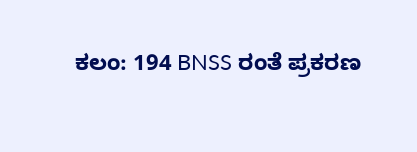ಕಲಂ: 194 BNSS ರಂತೆ ಪ್ರಕರಣ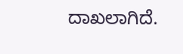ದಾಖಲಾಗಿದೆ.